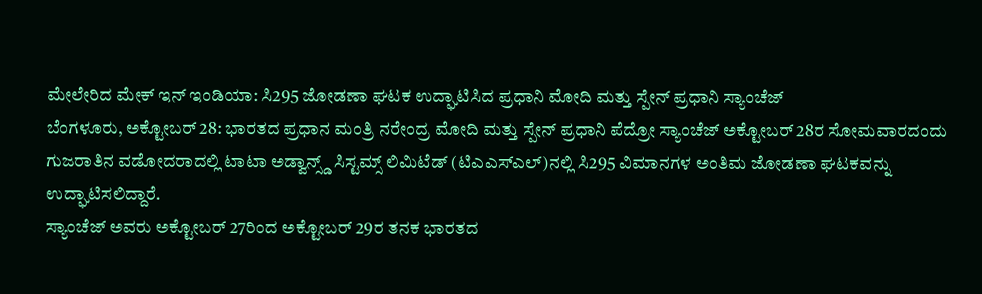ಮೇಲೇರಿದ ಮೇಕ್ ಇನ್ ಇಂಡಿಯಾ: ಸಿ295 ಜೋಡಣಾ ಘಟಕ ಉದ್ಘಾಟಿಸಿದ ಪ್ರಧಾನಿ ಮೋದಿ ಮತ್ತು ಸ್ಪೇನ್ ಪ್ರಧಾನಿ ಸ್ಯಾಂಚೆಜ್
ಬೆಂಗಳೂರು, ಅಕ್ಟೋಬರ್ 28: ಭಾರತದ ಪ್ರಧಾನ ಮಂತ್ರಿ ನರೇಂದ್ರ ಮೋದಿ ಮತ್ತು ಸ್ಪೇನ್ ಪ್ರಧಾನಿ ಪೆದ್ರೋ ಸ್ಯಾಂಚೆಜ್ ಅಕ್ಟೋಬರ್ 28ರ ಸೋಮವಾರದಂದು ಗುಜರಾತಿನ ವಡೋದರಾದಲ್ಲಿ ಟಾಟಾ ಅಡ್ವಾನ್ಸ್ಡ್ ಸಿಸ್ಟಮ್ಸ್ ಲಿಮಿಟೆಡ್ (ಟಿಎಎಸ್ಎಲ್)ನಲ್ಲಿ ಸಿ295 ವಿಮಾನಗಳ ಅಂತಿಮ ಜೋಡಣಾ ಘಟಕವನ್ನು ಉದ್ಘಾಟಿಸಲಿದ್ದಾರೆ.
ಸ್ಯಾಂಚೆಜ್ ಅವರು ಅಕ್ಟೋಬರ್ 27ರಿಂದ ಅಕ್ಟೋಬರ್ 29ರ ತನಕ ಭಾರತದ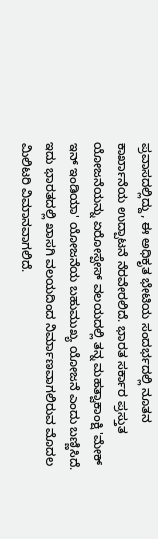ಪ್ರವಾಸದಲ್ಲಿದ್ದು, ಈ ಅಧಿಕೃತ ಭೇಟಿಯ ಸಂದರ್ಭದಲ್ಲಿ ನೂತನ ಕಾರ್ಖಾನೆಯ ಉದ್ಪಾಟನೆ ನೆರವೇರಲಿದೆ. ಭಾರತ ಸರ್ಕಾರ ಪ್ರಸ್ತುತ ಯೋಜನೆಯನ್ನು ಏರೋಸ್ಪೇಸ್ ವಲಯದಲ್ಲಿ ತನ್ನ ಮಹತ್ವಾಕಾಂಕ್ಷಿ 'ಮೇಕ್ ಇನ್ ಇಂಡಿಯಾ' ಯೋಜನೆಯ ಬಹುಮುಖ್ಯ ಯೋಜನೆ ಎಂದು ಬಣ್ಣಿಸಿದೆ. ಇದು ಭಾರತದಲ್ಲಿ ಖಾಸಗಿ ವಲಯದಿಂದ ನಿರ್ಮಾಣವಾಗಲಿರುವ ಮೊದಲ ಮಿಲಿಟರಿ ವಿಮಾನವಾಗಲಿದೆ.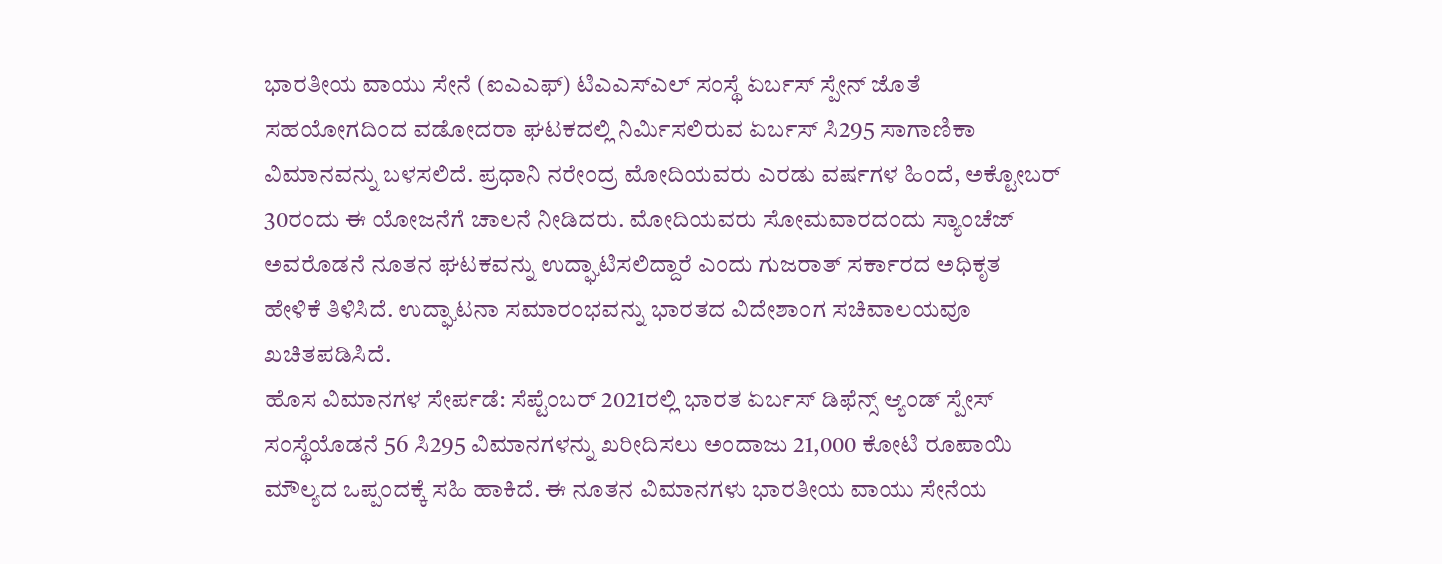ಭಾರತೀಯ ವಾಯು ಸೇನೆ (ಐಎಎಫ್) ಟಿಎಎಸ್ಎಲ್ ಸಂಸ್ಥೆ ಏರ್ಬಸ್ ಸ್ಪೇನ್ ಜೊತೆ ಸಹಯೋಗದಿಂದ ವಡೋದರಾ ಘಟಕದಲ್ಲಿ ನಿರ್ಮಿಸಲಿರುವ ಏರ್ಬಸ್ ಸಿ295 ಸಾಗಾಣಿಕಾ ವಿಮಾನವನ್ನು ಬಳಸಲಿದೆ. ಪ್ರಧಾನಿ ನರೇಂದ್ರ ಮೋದಿಯವರು ಎರಡು ವರ್ಷಗಳ ಹಿಂದೆ, ಅಕ್ಟೋಬರ್ 30ರಂದು ಈ ಯೋಜನೆಗೆ ಚಾಲನೆ ನೀಡಿದರು. ಮೋದಿಯವರು ಸೋಮವಾರದಂದು ಸ್ಯಾಂಚೆಜ್ ಅವರೊಡನೆ ನೂತನ ಘಟಕವನ್ನು ಉದ್ಘಾಟಿಸಲಿದ್ದಾರೆ ಎಂದು ಗುಜರಾತ್ ಸರ್ಕಾರದ ಅಧಿಕೃತ ಹೇಳಿಕೆ ತಿಳಿಸಿದೆ. ಉದ್ಘಾಟನಾ ಸಮಾರಂಭವನ್ನು ಭಾರತದ ವಿದೇಶಾಂಗ ಸಚಿವಾಲಯವೂ ಖಚಿತಪಡಿಸಿದೆ.
ಹೊಸ ವಿಮಾನಗಳ ಸೇರ್ಪಡೆ: ಸೆಪ್ಟೆಂಬರ್ 2021ರಲ್ಲಿ ಭಾರತ ಏರ್ಬಸ್ ಡಿಫೆನ್ಸ್ ಆ್ಯಂಡ್ ಸ್ಪೇಸ್ ಸಂಸ್ಥೆಯೊಡನೆ 56 ಸಿ295 ವಿಮಾನಗಳನ್ನು ಖರೀದಿಸಲು ಅಂದಾಜು 21,000 ಕೋಟಿ ರೂಪಾಯಿ ಮೌಲ್ಯದ ಒಪ್ಪಂದಕ್ಕೆ ಸಹಿ ಹಾಕಿದೆ. ಈ ನೂತನ ವಿಮಾನಗಳು ಭಾರತೀಯ ವಾಯು ಸೇನೆಯ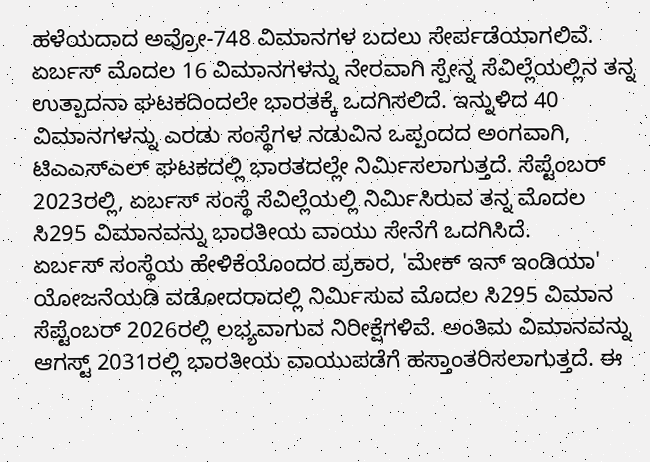ಹಳೆಯದಾದ ಅವ್ರೋ-748 ವಿಮಾನಗಳ ಬದಲು ಸೇರ್ಪಡೆಯಾಗಲಿವೆ.
ಏರ್ಬಸ್ ಮೊದಲ 16 ವಿಮಾನಗಳನ್ನು ನೇರವಾಗಿ ಸ್ಪೇನ್ನ ಸೆವಿಲ್ಲೆಯಲ್ಲಿನ ತನ್ನ ಉತ್ಪಾದನಾ ಘಟಕದಿಂದಲೇ ಭಾರತಕ್ಕೆ ಒದಗಿಸಲಿದೆ. ಇನ್ನುಳಿದ 40 ವಿಮಾನಗಳನ್ನು ಎರಡು ಸಂಸ್ಥೆಗಳ ನಡುವಿನ ಒಪ್ಪಂದದ ಅಂಗವಾಗಿ, ಟಿಎಎಸ್ಎಲ್ ಘಟಕದಲ್ಲಿ ಭಾರತದಲ್ಲೇ ನಿರ್ಮಿಸಲಾಗುತ್ತದೆ. ಸೆಪ್ಟೆಂಬರ್ 2023ರಲ್ಲಿ, ಏರ್ಬಸ್ ಸಂಸ್ಥೆ ಸೆವಿಲ್ಲೆಯಲ್ಲಿ ನಿರ್ಮಿಸಿರುವ ತನ್ನ ಮೊದಲ ಸಿ295 ವಿಮಾನವನ್ನು ಭಾರತೀಯ ವಾಯು ಸೇನೆಗೆ ಒದಗಿಸಿದೆ.
ಏರ್ಬಸ್ ಸಂಸ್ಥೆಯ ಹೇಳಿಕೆಯೊಂದರ ಪ್ರಕಾರ, 'ಮೇಕ್ ಇನ್ ಇಂಡಿಯಾ' ಯೋಜನೆಯಡಿ ವಡೋದರಾದಲ್ಲಿ ನಿರ್ಮಿಸುವ ಮೊದಲ ಸಿ295 ವಿಮಾನ ಸೆಪ್ಟೆಂಬರ್ 2026ರಲ್ಲಿ ಲಭ್ಯವಾಗುವ ನಿರೀಕ್ಷೆಗಳಿವೆ. ಅಂತಿಮ ವಿಮಾನವನ್ನು ಆಗಸ್ಟ್ 2031ರಲ್ಲಿ ಭಾರತೀಯ ವಾಯುಪಡೆಗೆ ಹಸ್ತಾಂತರಿಸಲಾಗುತ್ತದೆ. ಈ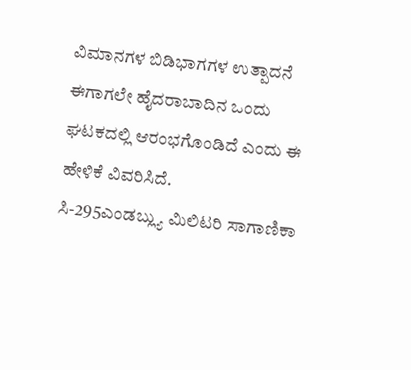ವಿಮಾನಗಳ ಬಿಡಿಭಾಗಗಳ ಉತ್ಪಾದನೆ ಈಗಾಗಲೇ ಹೈದರಾಬಾದಿನ ಒಂದು ಘಟಕದಲ್ಲಿ ಆರಂಭಗೊಂಡಿದೆ ಎಂದು ಈ ಹೇಳಿಕೆ ವಿವರಿಸಿದೆ.
ಸಿ-295ಎಂಡಬ್ಲ್ಯು ಮಿಲಿಟರಿ ಸಾಗಾಣಿಕಾ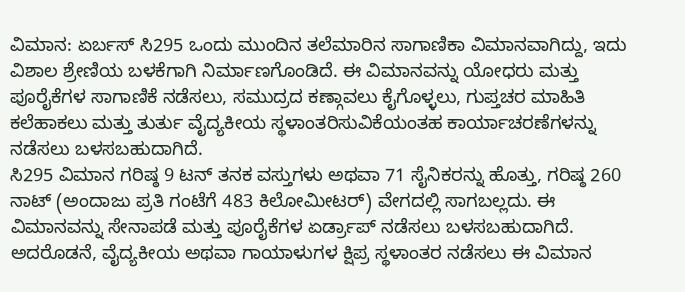ವಿಮಾನ: ಏರ್ಬಸ್ ಸಿ295 ಒಂದು ಮುಂದಿನ ತಲೆಮಾರಿನ ಸಾಗಾಣಿಕಾ ವಿಮಾನವಾಗಿದ್ದು, ಇದು ವಿಶಾಲ ಶ್ರೇಣಿಯ ಬಳಕೆಗಾಗಿ ನಿರ್ಮಾಣಗೊಂಡಿದೆ. ಈ ವಿಮಾನವನ್ನು ಯೋಧರು ಮತ್ತು ಪೂರೈಕೆಗಳ ಸಾಗಾಣಿಕೆ ನಡೆಸಲು, ಸಮುದ್ರದ ಕಣ್ಗಾವಲು ಕೈಗೊಳ್ಳಲು, ಗುಪ್ತಚರ ಮಾಹಿತಿ ಕಲೆಹಾಕಲು ಮತ್ತು ತುರ್ತು ವೈದ್ಯಕೀಯ ಸ್ಥಳಾಂತರಿಸುವಿಕೆಯಂತಹ ಕಾರ್ಯಾಚರಣೆಗಳನ್ನು ನಡೆಸಲು ಬಳಸಬಹುದಾಗಿದೆ.
ಸಿ295 ವಿಮಾನ ಗರಿಷ್ಠ 9 ಟನ್ ತನಕ ವಸ್ತುಗಳು ಅಥವಾ 71 ಸೈನಿಕರನ್ನು ಹೊತ್ತು, ಗರಿಷ್ಠ 260 ನಾಟ್ (ಅಂದಾಜು ಪ್ರತಿ ಗಂಟೆಗೆ 483 ಕಿಲೋಮೀಟರ್) ವೇಗದಲ್ಲಿ ಸಾಗಬಲ್ಲದು. ಈ ವಿಮಾನವನ್ನು ಸೇನಾಪಡೆ ಮತ್ತು ಪೂರೈಕೆಗಳ ಏರ್ಡ್ರಾಪ್ ನಡೆಸಲು ಬಳಸಬಹುದಾಗಿದೆ. ಅದರೊಡನೆ, ವೈದ್ಯಕೀಯ ಅಥವಾ ಗಾಯಾಳುಗಳ ಕ್ಷಿಪ್ರ ಸ್ಥಳಾಂತರ ನಡೆಸಲು ಈ ವಿಮಾನ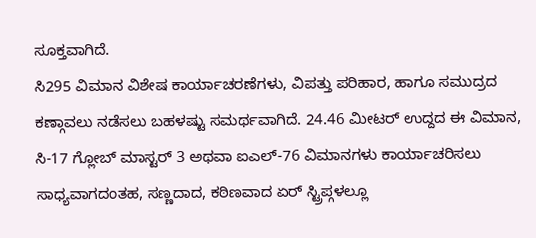ಸೂಕ್ತವಾಗಿದೆ.
ಸಿ295 ವಿಮಾನ ವಿಶೇಷ ಕಾರ್ಯಾಚರಣೆಗಳು, ವಿಪತ್ತು ಪರಿಹಾರ, ಹಾಗೂ ಸಮುದ್ರದ ಕಣ್ಗಾವಲು ನಡೆಸಲು ಬಹಳಷ್ಟು ಸಮರ್ಥವಾಗಿದೆ. 24.46 ಮೀಟರ್ ಉದ್ದದ ಈ ವಿಮಾನ, ಸಿ-17 ಗ್ಲೋಬ್ ಮಾಸ್ಟರ್ 3 ಅಥವಾ ಐಎಲ್-76 ವಿಮಾನಗಳು ಕಾರ್ಯಾಚರಿಸಲು ಸಾಧ್ಯವಾಗದಂತಹ, ಸಣ್ಣದಾದ, ಕಠಿಣವಾದ ಏರ್ ಸ್ಟ್ರಿಪ್ಗಳಲ್ಲೂ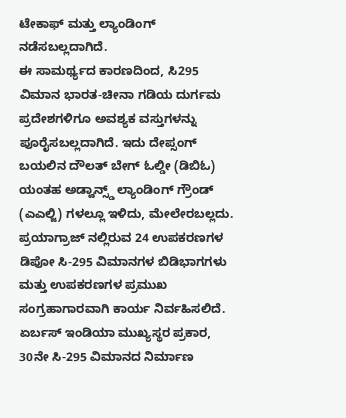ಟೇಕಾಫ್ ಮತ್ತು ಲ್ಯಾಂಡಿಂಗ್ ನಡೆಸಬಲ್ಲದಾಗಿದೆ.
ಈ ಸಾಮರ್ಥ್ಯದ ಕಾರಣದಿಂದ, ಸಿ295 ವಿಮಾನ ಭಾರತ-ಚೀನಾ ಗಡಿಯ ದುರ್ಗಮ ಪ್ರದೇಶಗಳಿಗೂ ಅವಶ್ಯಕ ವಸ್ತುಗಳನ್ನು ಪೂರೈಸಬಲ್ಲದಾಗಿದೆ. ಇದು ದೇಪ್ಸಂಗ್ ಬಯಲಿನ ದೌಲತ್ ಬೇಗ್ ಓಲ್ಡೀ (ಡಿಬಿಓ) ಯಂತಹ ಅಡ್ವಾನ್ಸ್ಡ್ ಲ್ಯಾಂಡಿಂಗ್ ಗ್ರೌಂಡ್ (ಎಎಲ್ಜಿ) ಗಳಲ್ಲೂ ಇಳಿದು, ಮೇಲೇರಬಲ್ಲದು. ಪ್ರಯಾಗ್ರಾಜ್ ನಲ್ಲಿರುವ 24 ಉಪಕರಣಗಳ ಡಿಪೋ ಸಿ-295 ವಿಮಾನಗಳ ಬಿಡಿಭಾಗಗಳು ಮತ್ತು ಉಪಕರಣಗಳ ಪ್ರಮುಖ ಸಂಗ್ರಹಾಗಾರವಾಗಿ ಕಾರ್ಯ ನಿರ್ವಹಿಸಲಿದೆ.
ಏರ್ಬಸ್ ಇಂಡಿಯಾ ಮುಖ್ಯಸ್ಥರ ಪ್ರಕಾರ, 30ನೇ ಸಿ-295 ವಿಮಾನದ ನಿರ್ಮಾಣ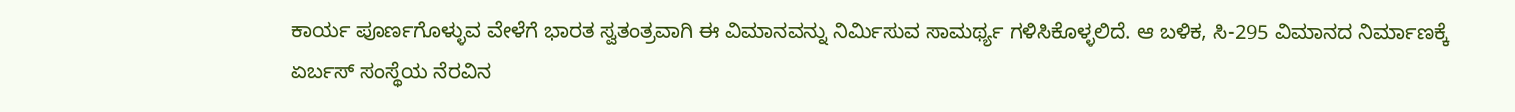ಕಾರ್ಯ ಪೂರ್ಣಗೊಳ್ಳುವ ವೇಳೆಗೆ ಭಾರತ ಸ್ವತಂತ್ರವಾಗಿ ಈ ವಿಮಾನವನ್ನು ನಿರ್ಮಿಸುವ ಸಾಮರ್ಥ್ಯ ಗಳಿಸಿಕೊಳ್ಳಲಿದೆ. ಆ ಬಳಿಕ, ಸಿ-295 ವಿಮಾನದ ನಿರ್ಮಾಣಕ್ಕೆ ಏರ್ಬಸ್ ಸಂಸ್ಥೆಯ ನೆರವಿನ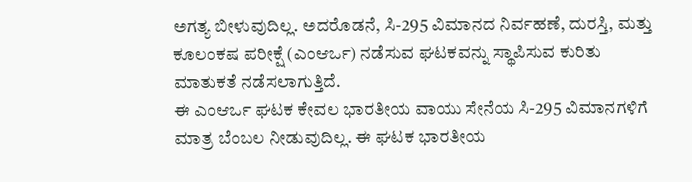ಅಗತ್ಯ ಬೀಳುವುದಿಲ್ಲ. ಅದರೊಡನೆ, ಸಿ-295 ವಿಮಾನದ ನಿರ್ವಹಣೆ, ದುರಸ್ತಿ, ಮತ್ತು ಕೂಲಂಕಷ ಪರೀಕ್ಷೆ (ಎಂಆರ್ಒ) ನಡೆಸುವ ಘಟಕವನ್ನು ಸ್ಥಾಪಿಸುವ ಕುರಿತು ಮಾತುಕತೆ ನಡೆಸಲಾಗುತ್ತಿದೆ.
ಈ ಎಂಆರ್ಒ ಘಟಕ ಕೇವಲ ಭಾರತೀಯ ವಾಯು ಸೇನೆಯ ಸಿ-295 ವಿಮಾನಗಳಿಗೆ ಮಾತ್ರ ಬೆಂಬಲ ನೀಡುವುದಿಲ್ಲ. ಈ ಘಟಕ ಭಾರತೀಯ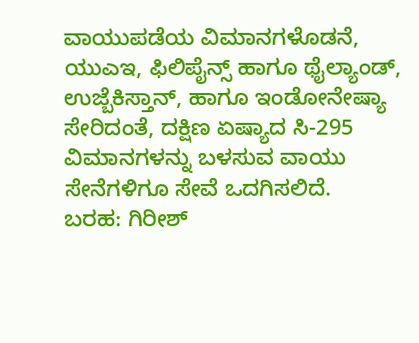ವಾಯುಪಡೆಯ ವಿಮಾನಗಳೊಡನೆ, ಯುಎಇ, ಫಿಲಿಪೈನ್ಸ್ ಹಾಗೂ ಥೈಲ್ಯಾಂಡ್, ಉಜ್ಬೆಕಿಸ್ತಾನ್, ಹಾಗೂ ಇಂಡೋನೇಷ್ಯಾ ಸೇರಿದಂತೆ, ದಕ್ಷಿಣ ಏಷ್ಯಾದ ಸಿ-295 ವಿಮಾನಗಳನ್ನು ಬಳಸುವ ವಾಯು ಸೇನೆಗಳಿಗೂ ಸೇವೆ ಒದಗಿಸಲಿದೆ.
ಬರಹ: ಗಿರೀಶ್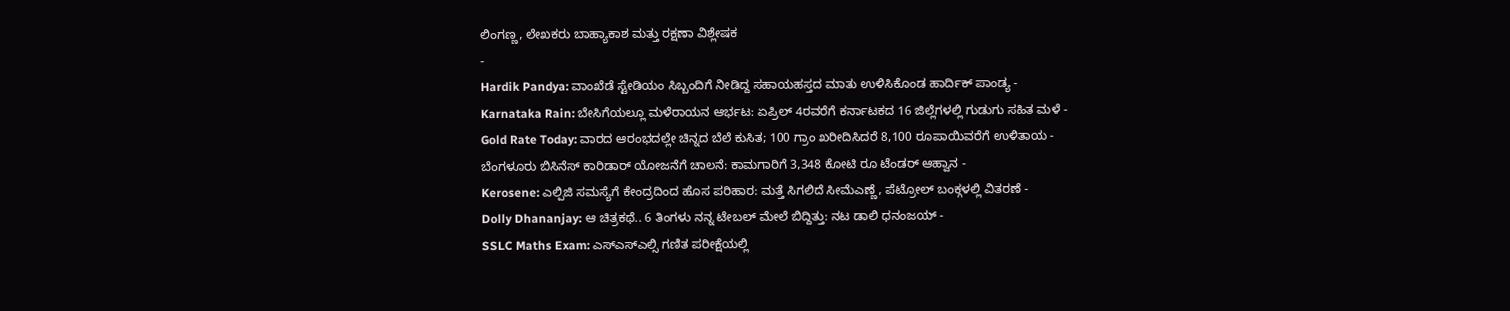ಲಿಂಗಣ್ಣ, ಲೇಖಕರು ಬಾಹ್ಯಾಕಾಶ ಮತ್ತು ರಕ್ಷಣಾ ವಿಶ್ಲೇಷಕ
-
Hardik Pandya: ವಾಂಖೆಡೆ ಸ್ಟೇಡಿಯಂ ಸಿಬ್ಬಂದಿಗೆ ನೀಡಿದ್ದ ಸಹಾಯಹಸ್ತದ ಮಾತು ಉಳಿಸಿಕೊಂಡ ಹಾರ್ದಿಕ್ ಪಾಂಡ್ಯ -
Karnataka Rain: ಬೇಸಿಗೆಯಲ್ಲೂ ಮಳೆರಾಯನ ಆರ್ಭಟ: ಏಪ್ರಿಲ್ 4ರವರೆಗೆ ಕರ್ನಾಟಕದ 16 ಜಿಲ್ಲೆಗಳಲ್ಲಿ ಗುಡುಗು ಸಹಿತ ಮಳೆ -
Gold Rate Today: ವಾರದ ಆರಂಭದಲ್ಲೇ ಚಿನ್ನದ ಬೆಲೆ ಕುಸಿತ; 100 ಗ್ರಾಂ ಖರೀದಿಸಿದರೆ 8,100 ರೂಪಾಯಿವರೆಗೆ ಉಳಿತಾಯ -
ಬೆಂಗಳೂರು ಬಿಸಿನೆಸ್ ಕಾರಿಡಾರ್ ಯೋಜನೆಗೆ ಚಾಲನೆ: ಕಾಮಗಾರಿಗೆ 3,348 ಕೋಟಿ ರೂ ಟೆಂಡರ್ ಆಹ್ವಾನ -
Kerosene: ಎಲ್ಪಿಜಿ ಸಮಸ್ಯೆಗೆ ಕೇಂದ್ರದಿಂದ ಹೊಸ ಪರಿಹಾರ: ಮತ್ತೆ ಸಿಗಲಿದೆ ಸೀಮೆಎಣ್ಣೆ, ಪೆಟ್ರೋಲ್ ಬಂಕ್ಗಳಲ್ಲಿ ವಿತರಣೆ -
Dolly Dhananjay: ಆ ಚಿತ್ರಕಥೆ.. 6 ತಿಂಗಳು ನನ್ನ ಟೇಬಲ್ ಮೇಲೆ ಬಿದ್ದಿತ್ತು: ನಟ ಡಾಲಿ ಧನಂಜಯ್ -
SSLC Maths Exam: ಎಸ್ಎಸ್ಎಲ್ಸಿ ಗಣಿತ ಪರೀಕ್ಷೆಯಲ್ಲಿ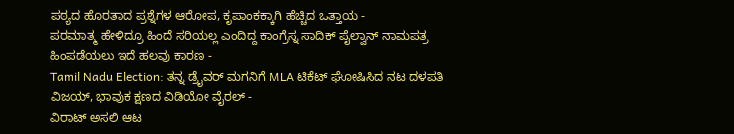ಪಠ್ಯದ ಹೊರತಾದ ಪ್ರಶ್ನೆಗಳ ಆರೋಪ, ಕೃಪಾಂಕಕ್ಕಾಗಿ ಹೆಚ್ಚಿದ ಒತ್ತಾಯ -
ಪರಮಾತ್ಮ ಹೇಳಿದ್ರೂ ಹಿಂದೆ ಸರಿಯಲ್ಲ ಎಂದಿದ್ದ ಕಾಂಗ್ರೆಸ್ನ ಸಾದಿಕ್ ಪೈಲ್ವಾನ್ ನಾಮಪತ್ರ ಹಿಂಪಡೆಯಲು ಇದೆ ಹಲವು ಕಾರಣ -
Tamil Nadu Election: ತನ್ನ ಡ್ರೈವರ್ ಮಗನಿಗೆ MLA ಟಿಕೆಟ್ ಘೋಷಿಸಿದ ನಟ ದಳಪತಿ ವಿಜಯ್, ಭಾವುಕ ಕ್ಷಣದ ವಿಡಿಯೋ ವೈರಲ್ -
ವಿರಾಟ್ ಅಸಲಿ ಆಟ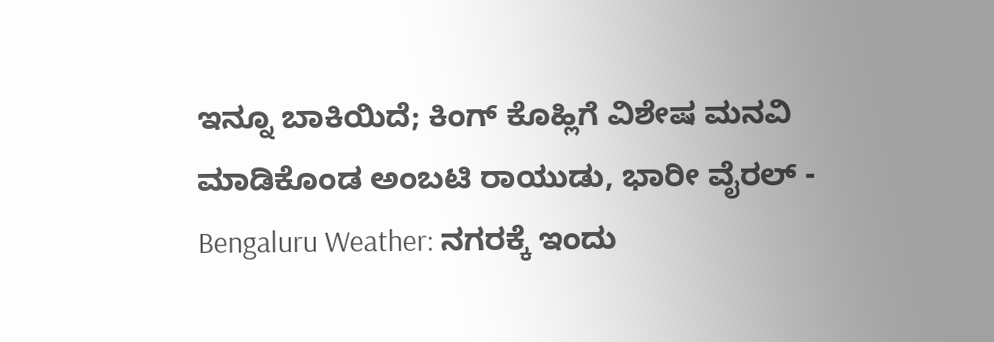ಇನ್ನೂ ಬಾಕಿಯಿದೆ; ಕಿಂಗ್ ಕೊಹ್ಲಿಗೆ ವಿಶೇಷ ಮನವಿ ಮಾಡಿಕೊಂಡ ಅಂಬಟಿ ರಾಯುಡು, ಭಾರೀ ವೈರಲ್ -
Bengaluru Weather: ನಗರಕ್ಕೆ ಇಂದು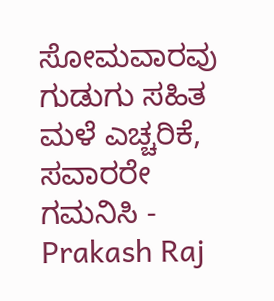ಸೋಮವಾರವು ಗುಡುಗು ಸಹಿತ ಮಳೆ ಎಚ್ಚರಿಕೆ, ಸವಾರರೇ ಗಮನಿಸಿ -
Prakash Raj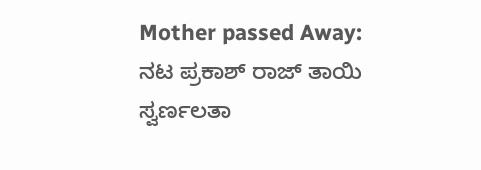Mother passed Away: ನಟ ಪ್ರಕಾಶ್ ರಾಜ್ ತಾಯಿ ಸ್ವರ್ಣಲತಾ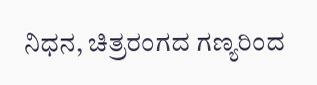ನಿಧನ, ಚಿತ್ರರಂಗದ ಗಣ್ಯರಿಂದ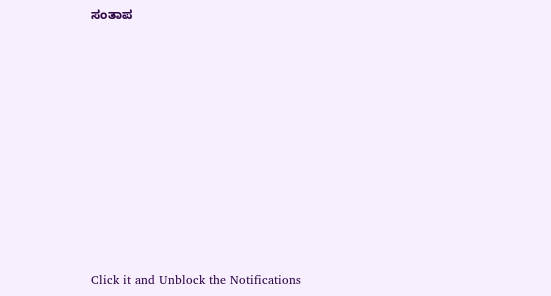ಸಂತಾಪ












Click it and Unblock the Notifications